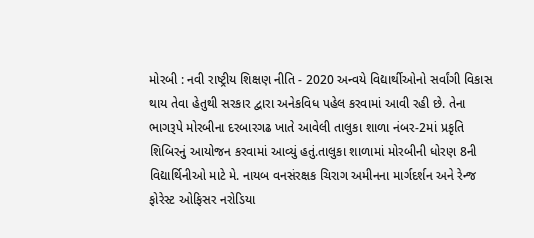મોરબી : નવી રાષ્ટ્રીય શિક્ષણ નીતિ - 2020 અન્વયે વિદ્યાર્થીઓનો સર્વાંગી વિકાસ થાય તેવા હેતુથી સરકાર દ્વારા અનેકવિધ પહેલ કરવામાં આવી રહી છે. તેના ભાગરૂપે મોરબીના દરબારગઢ ખાતે આવેલી તાલુકા શાળા નંબર-2માં પ્રકૃતિ શિબિરનું આયોજન કરવામાં આવ્યું હતું.તાલુકા શાળામાં મોરબીની ધોરણ 8ની વિદ્યાર્થિનીઓ માટે મે. નાયબ વનસંરક્ષક ચિરાગ અમીનના માર્ગદર્શન અને રેન્જ ફોરેસ્ટ ઓફિસર નરોડિયા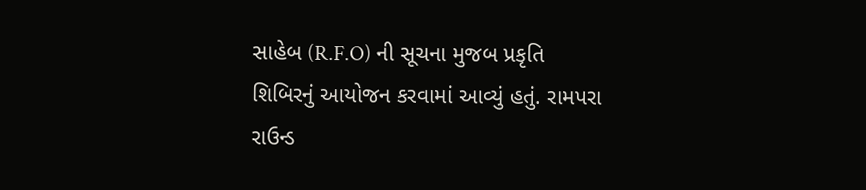સાહેબ (R.F.O) ની સૂચના મુજબ પ્રકૃતિ શિબિરનું આયોજન કરવામાં આવ્યું હતું. રામપરા રાઉન્ડ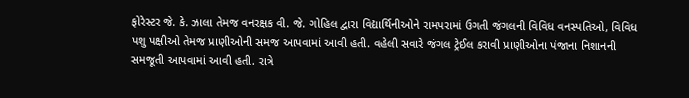ફોરેસ્ટર જે. કે. ઝાલા તેમજ વનરક્ષક વી. જે. ગોહિલ દ્વારા વિદ્યાર્થિનીઓને રામપરામાં ઉગતી જંગલની વિવિધ વનસ્પતિઓ, વિવિધ પશુ પક્ષીઓ તેમજ પ્રાણીઓની સમજ આપવામાં આવી હતી. વહેલી સવારે જંગલ ટ્રેઈલ કરાવી પ્રાણીઓના પંજાના નિશાનની સમજૂતી આપવામાં આવી હતી. રાત્રે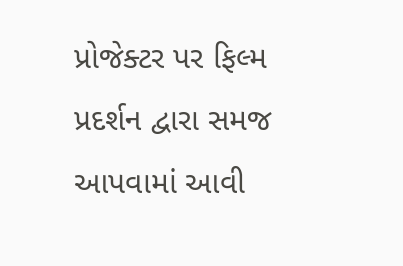પ્રોજેક્ટર પર ફિલ્મ પ્રદર્શન દ્વારા સમજ આપવામાં આવી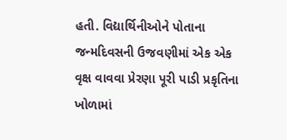હતી. વિદ્યાર્થિનીઓને પોતાના જન્મદિવસની ઉજવણીમાં એક એક વૃક્ષ વાવવા પ્રેરણા પૂરી પાડી પ્રકૃતિના ખોળામાં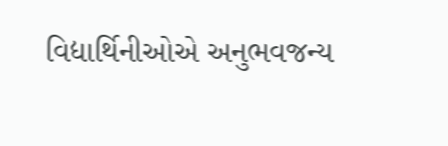વિદ્યાર્થિનીઓએ અનુભવજન્ય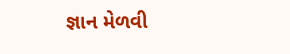જ્ઞાન મેળવી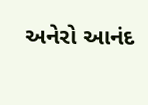અનેરો આનંદ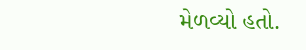મેળવ્યો હતો.